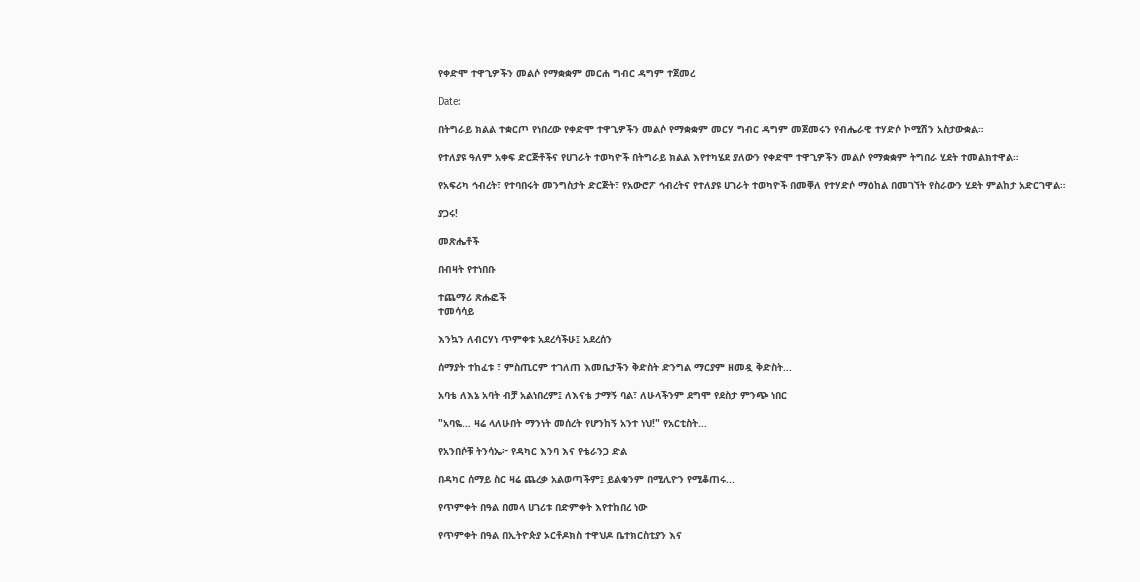የቀድሞ ተዋጊዎችን መልሶ የማቋቋም መርሐ ግብር ዳግም ተጀመረ

Date:

በትግራይ ክልል ተቋርጦ የነበረው የቀድሞ ተዋጊዎችን መልሶ የማቋቋም መርሃ ግብር ዳግም መጀመሩን የብሔራዊ ተሃድሶ ኮሚሽን አስታውቋል።

የተለያዩ ዓለም አቀፍ ድርጅቶችና የሀገራት ተወካዮች በትግራይ ክልል እየተካሄደ ያለውን የቀድሞ ተዋጊዎችን መልሶ የማቋቋም ትግበራ ሂደት ተመልክተዋል።

የአፍሪካ ኅብረት፣ የተባበሩት መንግስታት ድርጅት፣ የአውሮፖ ኅብረትና የተለያዩ ሀገራት ተወካዮች በመቐለ የተሃድሶ ማዕከል በመገኘት የስራውን ሂደት ምልከታ አድርገዋል።

ያጋሩ!

መጽሔቶች

በብዛት የተነበቡ

ተጨማሪ ጽሑፎች
ተመሳሳይ

እንኳን ለብርሃነ ጥምቀቱ አደረሳችሁ፤ አደረሰን

ሰማያት ተከፈቱ ፣ ምስጢርም ተገለጠ እመቤታችን ቅድስት ድንግል ማርያም ዘመዷ ቅድስት...

አባቴ ለእኔ አባት ብቻ አልነበረም፤ ለእናቴ ታማኝ ባል፣ ለሁላችንም ደግሞ የደስታ ምንጭ ነበር

"አባዬ… ዛሬ ላለሁበት ማንነት መሰረት የሆንከኝ አንተ ነህ!" የአርቲስት...

የአንበሶቹ ትንሳኤ፦ የዳካር እንባ እና የቴራንጋ ድል

በዳካር ሰማይ ስር ዛሬ ጨረቃ አልወጣችም፤ ይልቁንም በሚሊዮን የሚቆጠሩ...

የጥምቀት በዓል በመላ ሀገሪቱ በድምቀት እየተከበረ ነው

የጥምቀት በዓል በኢትዮጵያ ኦርቶዶክስ ተዋህዶ ቤተክርስቲያን እና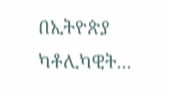በኢትዮጵያ ካቶሊካዊት...